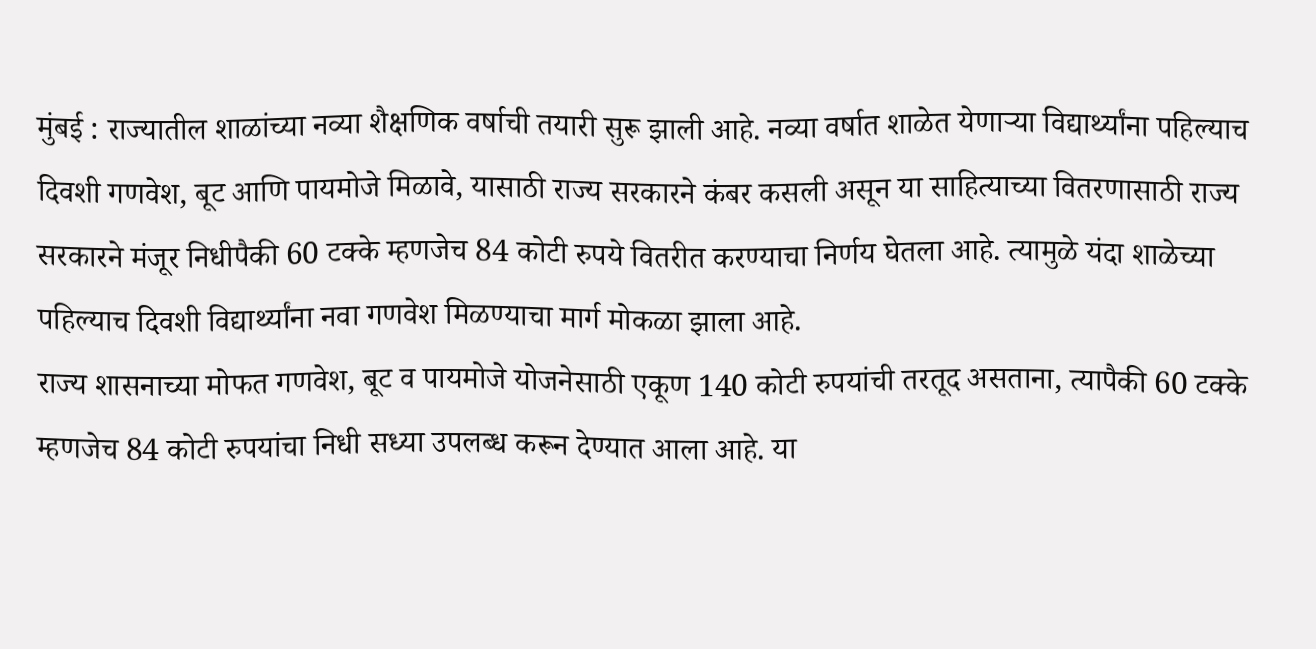मुंबई : राज्यातील शाळांच्या नव्या शैक्षणिक वर्षाची तयारी सुरू झाली आहे. नव्या वर्षात शाळेत येणाऱ्या विद्यार्थ्यांना पहिल्याच दिवशी गणवेश, बूट आणि पायमोजे मिळावे, यासाठी राज्य सरकारने कंबर कसली असून या साहित्याच्या वितरणासाठी राज्य सरकारने मंजूर निधीपैकी 60 टक्के म्हणजेच 84 कोटी रुपये वितरीत करण्याचा निर्णय घेतला आहे. त्यामुळे यंदा शाळेच्या पहिल्याच दिवशी विद्यार्थ्यांना नवा गणवेश मिळण्याचा मार्ग मोकळा झाला आहे.
राज्य शासनाच्या मोफत गणवेश, बूट व पायमोजे योजनेसाठी एकूण 140 कोटी रुपयांची तरतूद असताना, त्यापैकी 60 टक्के म्हणजेच 84 कोटी रुपयांचा निधी सध्या उपलब्ध करून देण्यात आला आहे. या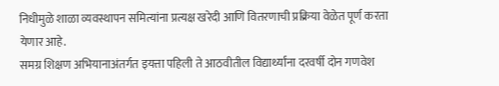निधीमुळे शाळा व्यवस्थापन समित्यांना प्रत्यक्ष खरेदी आणि वितरणाची प्रक्रिया वेळेत पूर्ण करता येणार आहे.
समग्र शिक्षण अभियानाअंतर्गत इयत्ता पहिली ते आठवीतील विद्यार्थ्यांना दरवर्षी दोन गणवेश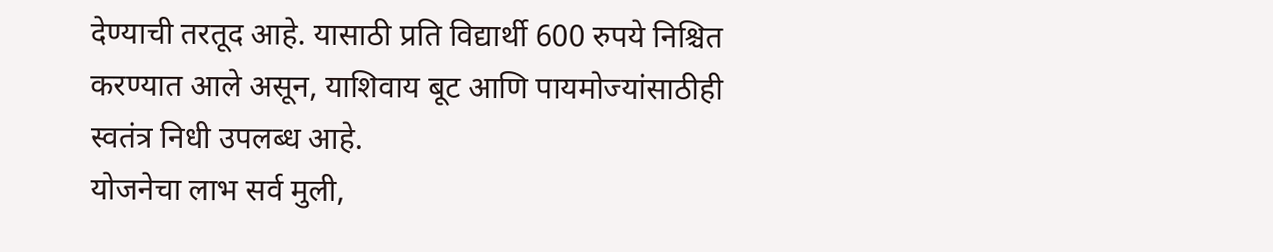देण्याची तरतूद आहे. यासाठी प्रति विद्यार्थी 600 रुपये निश्चित करण्यात आले असून, याशिवाय बूट आणि पायमोज्यांसाठीही स्वतंत्र निधी उपलब्ध आहे.
योजनेचा लाभ सर्व मुली,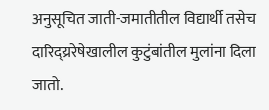अनुसूचित जाती-जमातीतील विद्यार्थी तसेच दारिद्य्ररेषेखालील कुटुंबांतील मुलांना दिला जातो.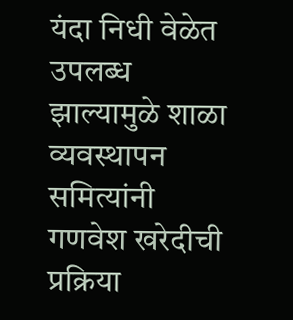यंदा निधी वेळेत उपलब्ध झाल्यामुळे शाळा व्यवस्थापन समित्यांनी गणवेश खरेदीची प्रक्रिया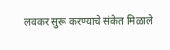लवकर सुरू करण्याचे संकेत मिळाले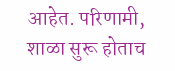आहेत. परिणामी, शाळा सुरू होताच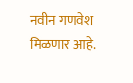नवीन गणवेश मिळणार आहे.